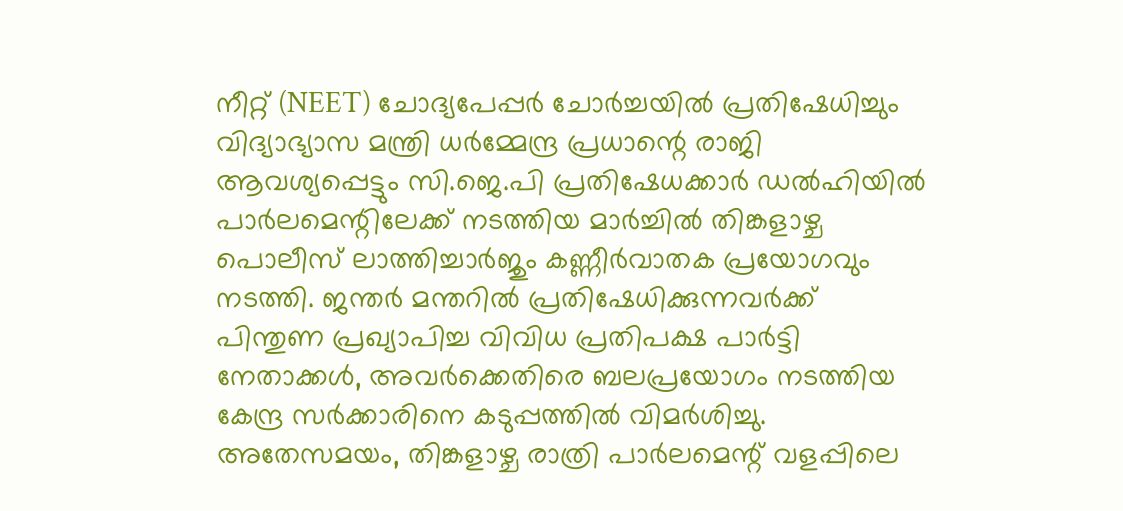നീറ്റ് (NEET) ചോദ്യപേപ്പർ ചോർച്ചയിൽ പ്രതിഷേധിച്ചും വിദ്യാഭ്യാസ മന്ത്രി ധർമ്മേന്ദ്ര പ്രധാന്റെ രാജി ആവശ്യപ്പെട്ടും സി.ജെ.പി പ്രതിഷേധക്കാർ ഡൽഹിയിൽ പാർലമെന്റിലേക്ക് നടത്തിയ മാർച്ചിൽ തിങ്കളാഴ്ച പൊലീസ് ലാത്തിച്ചാർജും കണ്ണീർവാതക പ്രയോഗവും നടത്തി. ജന്തർ മന്തറിൽ പ്രതിഷേധിക്കുന്നവർക്ക് പിന്തുണ പ്രഖ്യാപിച്ച വിവിധ പ്രതിപക്ഷ പാർട്ടി നേതാക്കൾ, അവർക്കെതിരെ ബലപ്രയോഗം നടത്തിയ കേന്ദ്ര സർക്കാരിനെ കടുപ്പത്തിൽ വിമർശിച്ചു.
അതേസമയം, തിങ്കളാഴ്ച രാത്രി പാർലമെന്റ് വളപ്പിലെ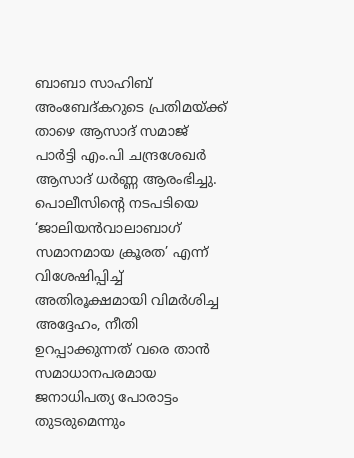ബാബാ സാഹിബ് അംബേദ്കറുടെ പ്രതിമയ്ക്ക് താഴെ ആസാദ് സമാജ് പാർട്ടി എം.പി ചന്ദ്രശേഖർ ആസാദ് ധർണ്ണ ആരംഭിച്ചു. പൊലീസിന്റെ നടപടിയെ ‘ജാലിയൻവാലാബാഗ് സമാനമായ ക്രൂരത’ എന്ന് വിശേഷിപ്പിച്ച് അതിരൂക്ഷമായി വിമർശിച്ച അദ്ദേഹം, നീതി ഉറപ്പാക്കുന്നത് വരെ താൻ സമാധാനപരമായ ജനാധിപത്യ പോരാട്ടം തുടരുമെന്നും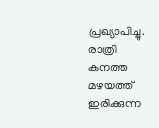പ്രഖ്യാപിച്ചു. രാത്രി കനത്ത മഴയത്ത് ഇരിക്കുന്ന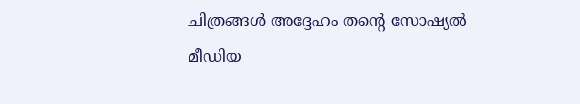ചിത്രങ്ങൾ അദ്ദേഹം തന്റെ സോഷ്യൽ മീഡിയ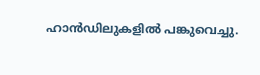ഹാൻഡിലുകളിൽ പങ്കുവെച്ചു.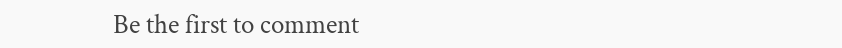Be the first to comment